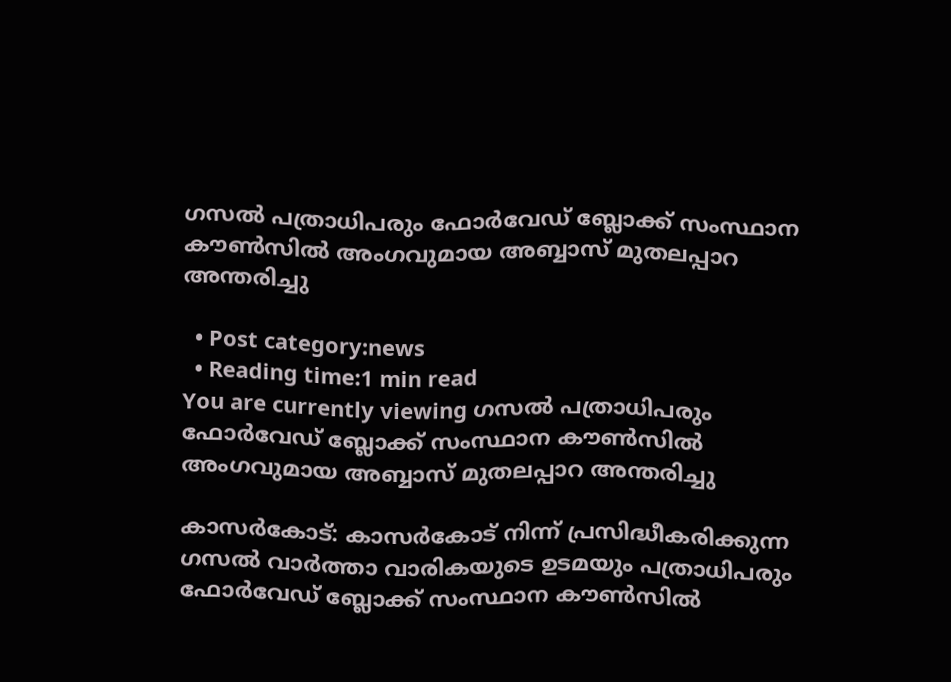ഗസല്‍ പത്രാധിപരും ഫോർവേഡ് ബ്ലോക്ക്‌ സംസ്ഥാന കൗൺസിൽ അംഗവുമായ അബ്ബാസ് മുതലപ്പാറ അന്തരിച്ചു

  • Post category:news
  • Reading time:1 min read
You are currently viewing ഗസല്‍ പത്രാധിപരും ഫോർവേഡ് ബ്ലോക്ക്‌ സംസ്ഥാന കൗൺസിൽ അംഗവുമായ അബ്ബാസ് മുതലപ്പാറ അന്തരിച്ചു

കാസര്‍കോട്: കാസർകോട് നിന്ന് പ്രസിദ്ധീകരിക്കുന്ന ഗസൽ വാർത്താ വാരികയുടെ ഉടമയും പത്രാധിപരും ഫോർവേഡ് ബ്ലോക്ക്‌ സംസ്ഥാന കൗൺസിൽ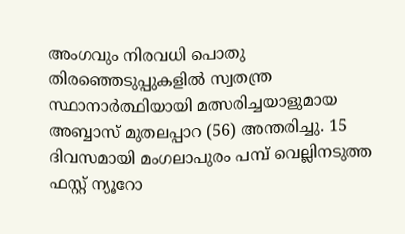അംഗവും നിരവധി പൊതു തിരഞ്ഞെടുപ്പുകളിൽ സ്വതന്ത്ര സ്ഥാനാർത്ഥിയായി മത്സരിച്ചയാളുമായ അബ്ബാസ് മുതലപ്പാറ (56) അന്തരിച്ചു. 15 ദിവസമായി മംഗലാപുരം പമ്പ് വെല്ലിനടുത്ത ഫസ്റ്റ് ന്യൂറോ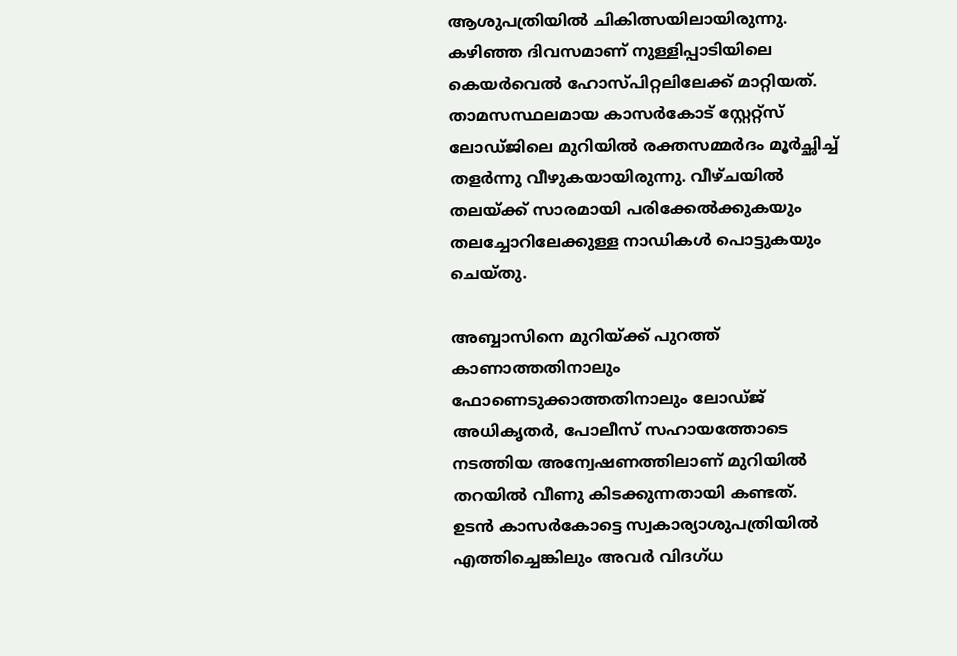ആശുപത്രിയിൽ ചികിത്സയിലായിരുന്നു. കഴിഞ്ഞ ദിവസമാണ് നുള്ളിപ്പാടിയിലെ കെയർവെൽ ഹോസ്പിറ്റലിലേക്ക് മാറ്റിയത്. താമസസ്ഥലമായ കാസർകോട് സ്റ്റേറ്റ്സ് ലോഡ്ജിലെ മുറിയിൽ രക്തസമ്മർദം മൂർച്ഛിച്ച് തളർന്നു വീഴുകയായിരുന്നു. വീഴ്ചയിൽ തലയ്ക്ക് സാരമായി പരിക്കേൽക്കുകയും തലച്ചോറിലേക്കുള്ള നാഡികൾ പൊട്ടുകയും ചെയ്തു.

അബ്ബാസിനെ മുറിയ്ക്ക് പുറത്ത് കാണാത്തതിനാലും ഫോണെടുക്കാത്തതിനാലും ലോഡ്ജ് അധികൃതർ, പോലീസ് സഹായത്തോടെ നടത്തിയ അന്വേഷണത്തിലാണ് മുറിയിൽ തറയിൽ വീണു കിടക്കുന്നതായി കണ്ടത്. ഉടൻ കാസർകോട്ടെ സ്വകാര്യാശുപത്രിയിൽ എത്തിച്ചെങ്കിലും അവർ വിദഗ്ധ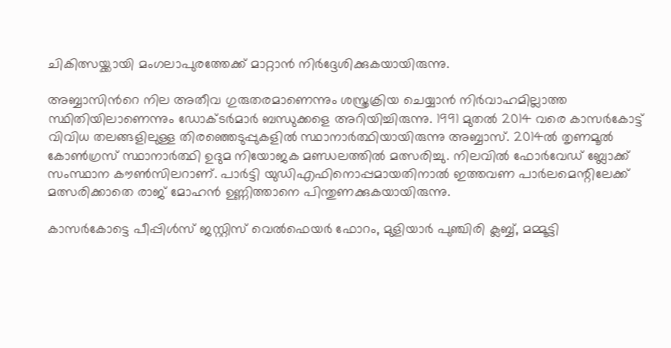ചികിത്സയ്ക്കായി മംഗലാപുരത്തേക്ക് മാറ്റാൻ നിർദ്ദേശിക്കുകയായിരുന്നു.

അബ്ബാസിന്‍റെ നില അതീവ ഗുരുതരമാണെന്നും ശസ്ത്രക്രിയ ചെയ്യാൻ നിർവാഹമില്ലാത്ത സ്ഥിതിയിലാണെന്നും ഡോക്ടർമാർ ബന്ധുക്കളെ അറിയിച്ചിരുന്നു. 1991 മുതൽ 2014 വരെ കാസർകോട്ട് വിവിധ തലങ്ങളിലുള്ള തിരഞ്ഞെടുപ്പുകളിൽ സ്ഥാനാർത്ഥിയായിരുന്നു അബ്ബാസ്. 2014ൽ തൃണമൂൽ കോൺഗ്രസ് സ്ഥാനാർത്ഥി ഉദുമ നിയോജക മണ്ഡലത്തിൽ മത്സരിച്ചു. നിലവിൽ ഫോർവേഡ് ബ്ലോക്ക് സംസ്ഥാന കൗൺസിലറാണ്. പാർട്ടി യുഡിഎഫിനൊപ്പമായതിനാൽ ഇത്തവണ പാർലമെന്റിലേക്ക് മത്സരിക്കാതെ രാജ് മോഹൻ ഉണ്ണിത്താനെ പിന്തുണക്കുകയായിരുന്നു.

കാസർകോട്ടെ പീപ്പിൾസ് ജസ്റ്റിസ് വെൽഫെയർ ഫോറം, മുളിയാർ പുഞ്ചിരി ക്ലബ്ബ്, മമ്മൂട്ടി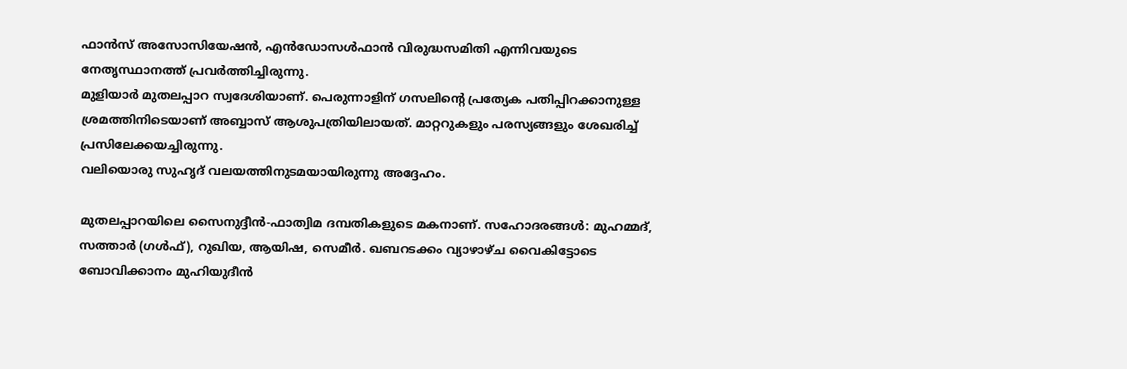ഫാൻസ് അസോസിയേഷൻ, എൻഡോസൾഫാൻ വിരുദ്ധസമിതി എന്നിവയുടെ നേതൃസ്ഥാനത്ത് പ്രവർത്തിച്ചിരുന്നു.
മുളിയാർ മുതലപ്പാറ സ്വദേശിയാണ്. പെരുന്നാളിന് ഗസലിന്റെ പ്രത്യേക പതിപ്പിറക്കാനുള്ള ശ്രമത്തിനിടെയാണ് അബ്ബാസ് ആശുപത്രിയിലായത്. മാറ്ററുകളും പരസ്യങ്ങളും ശേഖരിച്ച് പ്രസിലേക്കയച്ചിരുന്നു.
വലിയൊരു സുഹൃദ് വലയത്തിനുടമയായിരുന്നു അദ്ദേഹം.

മുതലപ്പാറയിലെ സൈനുദ്ദീന്‍-ഫാത്വിമ ദമ്പതികളുടെ മകനാണ്. സഹോദരങ്ങള്‍: മുഹമ്മദ്, സത്താര്‍ (ഗള്‍ഫ്), റുഖിയ, ആയിഷ, സെമീര്‍. ഖബറടക്കം വ്യാഴാഴ്ച വൈകിട്ടോടെ ബോവിക്കാനം മുഹിയുദീന്‍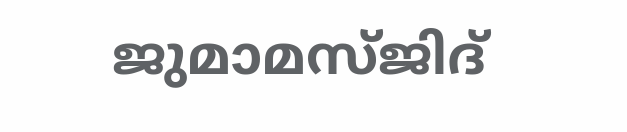ജുമാമസ്ജിദ്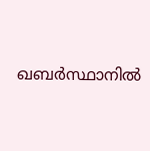ഖബര്‍സ്ഥാനില്‍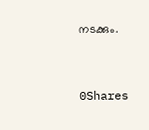നടക്കും.



0Shares